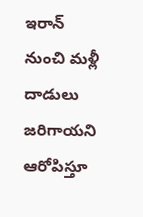ఇరాన్ నుంచి మళ్లీ దాడులు జరిగాయని ఆరోపిస్తూ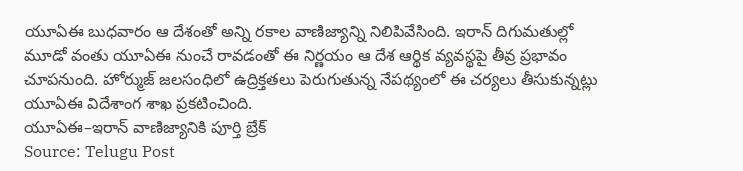యూఏఈ బుధవారం ఆ దేశంతో అన్ని రకాల వాణిజ్యాన్ని నిలిపివేసింది. ఇరాన్ దిగుమతుల్లో మూడో వంతు యూఏఈ నుంచే రావడంతో ఈ నిర్ణయం ఆ దేశ ఆర్థిక వ్యవస్థపై తీవ్ర ప్రభావం చూపనుంది. హోర్ముజ్ జలసంధిలో ఉద్రిక్తతలు పెరుగుతున్న నేపథ్యంలో ఈ చర్యలు తీసుకున్నట్లు యూఏఈ విదేశాంగ శాఖ ప్రకటించింది.
యూఏఈ–ఇరాన్ వాణిజ్యానికి పూర్తి బ్రేక్
Source: Telugu Post